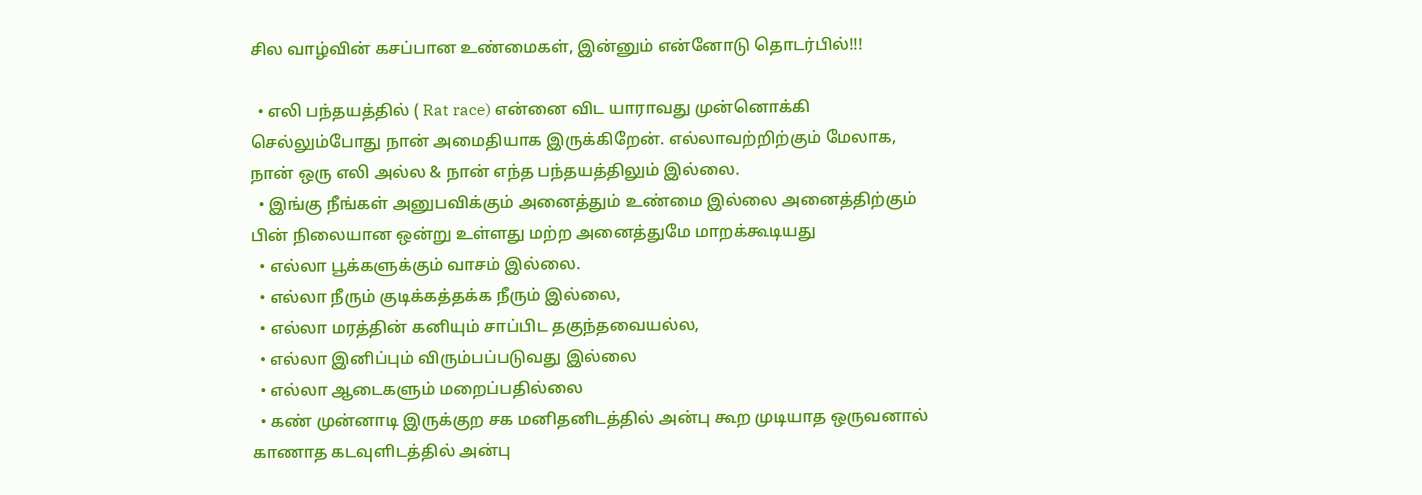சில வாழ்வின் கசப்பான உண்மைகள், இன்னும் என்னோடு தொடர்பில்!!!

  • எலி பந்தயத்தில் ( Rat race) என்னை விட யாராவது முன்னொக்கி செல்லும்போது நான் அமைதியாக இருக்கிறேன். எல்லாவற்றிற்கும் மேலாக, நான் ஒரு எலி அல்ல & நான் எந்த பந்தயத்திலும் இல்லை.
  • இங்கு நீங்கள் அனுபவிக்கும் அனைத்தும் உண்மை இல்லை அனைத்திற்கும் பின் நிலையான ஒன்று உள்ளது மற்ற அனைத்துமே மாறக்கூடியது
  • எல்லா பூக்களுக்கும் வாசம் இல்லை.
  • எல்லா நீரும் குடிக்கத்தக்க நீரும் இல்லை,
  • எல்லா மரத்தின் கனியும் சாப்பிட தகுந்தவையல்ல,
  • எல்லா இனிப்பும் விரும்பப்படுவது இல்லை
  • எல்லா ஆடைகளும் மறைப்பதில்லை
  • கண் முன்னாடி இருக்குற சக மனிதனிடத்தில் அன்பு கூற முடியாத ஒருவனால் காணாத கடவுளிடத்தில் அன்பு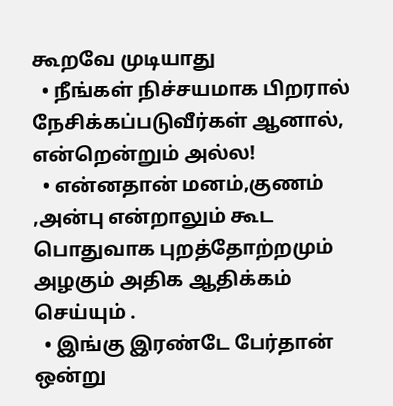கூறவே முடியாது
  • நீங்கள் நிச்சயமாக பிறரால் நேசிக்கப்படுவீர்கள் ஆனால், என்றென்றும் அல்ல!
  • என்னதான் மனம்,குணம் ,அன்பு என்றாலும் கூட பொதுவாக புறத்தோற்றமும் அழகும் அதிக ஆதிக்கம் செய்யும் .
  • இங்கு இரண்டே பேர்தான் ஒன்று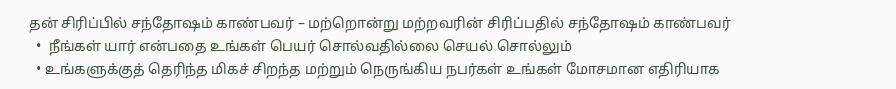தன் சிரிப்பில் சந்தோஷம் காண்பவர் – மற்றொன்று மற்றவரின் சிரிப்பதில் சந்தோஷம் காண்பவர்
  •  நீங்கள் யார் என்பதை உங்கள் பெயர் சொல்வதில்லை செயல் சொல்லும்
  • உங்களுக்குத் தெரிந்த மிகச் சிறந்த மற்றும் நெருங்கிய நபர்கள் உங்கள் மோசமான எதிரியாக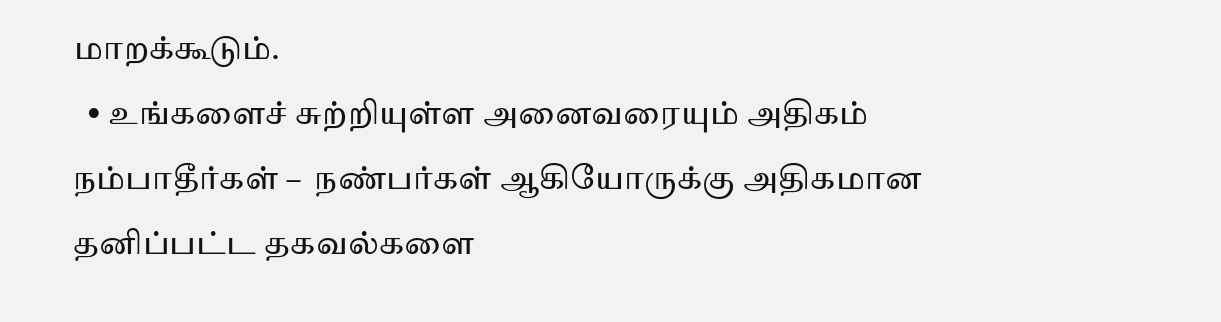மாறக்கூடும்.
  • உங்களைச் சுற்றியுள்ள அனைவரையும் அதிகம் நம்பாதீர்கள் –  நண்பர்கள் ஆகியோருக்கு அதிகமான தனிப்பட்ட தகவல்களை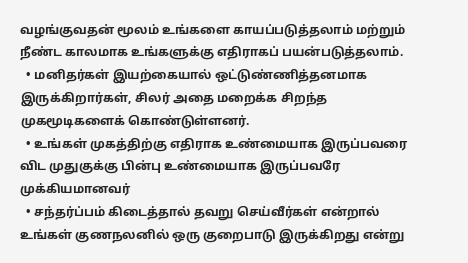வழங்குவதன் மூலம் உங்களை காயப்படுத்தலாம் மற்றும் நீண்ட காலமாக உங்களுக்கு எதிராகப் பயன்படுத்தலாம்.
  • மனிதர்கள் இயற்கையால் ஒட்டுண்ணித்தனமாக இருக்கிறார்கள், சிலர் அதை மறைக்க சிறந்த முகமூடிகளைக் கொண்டுள்ளனர்.
  • உங்கள் முகத்திற்கு எதிராக உண்மையாக இருப்பவரை விட முதுகுக்கு பின்பு உண்மையாக இருப்பவரே முக்கியமானவர்
  • சந்தர்ப்பம் கிடைத்தால் தவறு செய்வீர்கள் என்றால் உங்கள் குணநலனில் ஒரு குறைபாடு இருக்கிறது என்று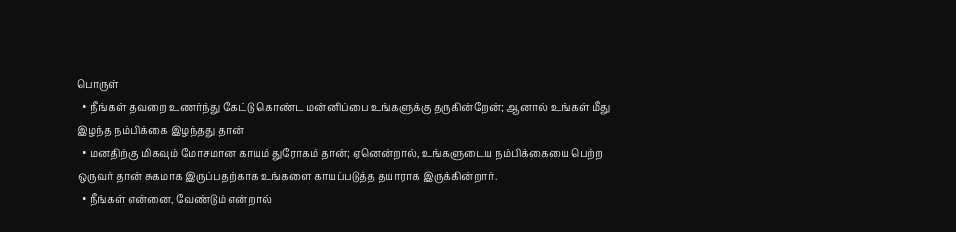பொருள்
  • நீங்கள் தவறை உணர்ந்து கேட்டு கொண்ட மன்னிப்பை உங்களுக்கு தருகின்றேன்; ஆனால் உங்கள் மீது இழந்த நம்பிக்கை இழந்தது தான்
  • மனதிற்கு மிகவும் மோசமான காயம் துரோகம் தான்; ஏனென்றால், உங்களுடைய நம்பிக்கையை பெற்ற ஒருவர் தான் சுகமாக இருப்பதற்காக உங்களை காயப்படுத்த தயாராக இருக்கின்றார்.
  • நீங்கள் என்னை, வேண்டும் என்றால்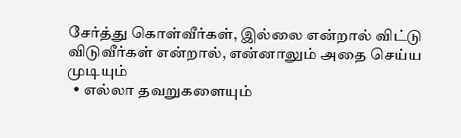சேர்த்து கொள்வீர்கள், இல்லை என்றால் விட்டு விடுவீர்கள் என்றால், என்னாலும் அதை செய்ய முடியும்
  • எல்லா தவறுகளையும்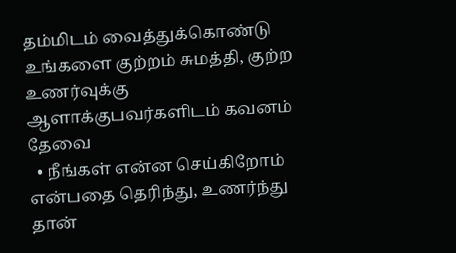தம்மிடம் வைத்துக்கொண்டு உங்களை குற்றம் சுமத்தி, குற்ற உணர்வுக்கு ஆளாக்குபவர்களிடம் கவனம் தேவை
  • நீங்கள் என்ன செய்கிறோம் என்பதை தெரிந்து, உணர்ந்து தான்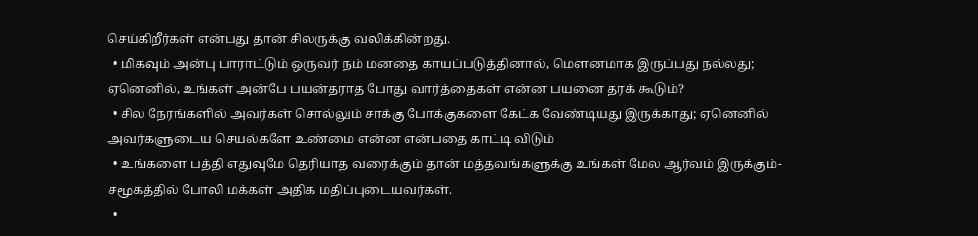செய்கிறீர்கள் என்பது தான் சிலருக்கு வலிக்கின்றது.
  • மிகவும் அன்பு பாராட்டும் ஒருவர் நம் மனதை காயப்படுத்தினால், மௌனமாக இருப்பது நல்லது; ஏனெனில், உங்கள் அன்பே பயன்தராத போது வார்த்தைகள் என்ன பயனை தரக் கூடும்?
  • சில நேரங்களில் அவர்கள் சொல்லும் சாக்கு போக்குகளை கேட்க வேண்டியது இருக்காது; ஏனெனில் அவர்களுடைய செயல்களே உண்மை என்ன என்பதை காட்டி விடும்
  • உங்களை பத்தி எதுவுமே தெரியாத வரைக்கும் தான் மத்தவங்களுக்கு உங்கள் மேல ஆர்வம் இருக்கும்-  சமூகத்தில் போலி மக்கள் அதிக மதிப்புடையவர்கள்.
  •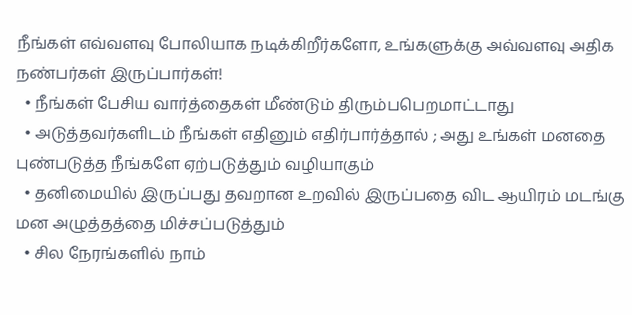நீங்கள் எவ்வளவு போலியாக நடிக்கிறீர்களோ, உங்களுக்கு அவ்வளவு அதிக நண்பர்கள் இருப்பார்கள்!
  • நீங்கள் பேசிய வார்த்தைகள் மீண்டும் திரும்பபெறமாட்டாது
  • அடுத்தவர்களிடம் நீங்கள் எதினும் எதிர்பார்த்தால் ; அது உங்கள் மனதை புண்படுத்த நீங்களே ஏற்படுத்தும் வழியாகும்
  • தனிமையில் இருப்பது தவறான உறவில் இருப்பதை விட ஆயிரம் மடங்கு மன அழுத்தத்தை மிச்சப்படுத்தும்
  • சில நேரங்களில் நாம்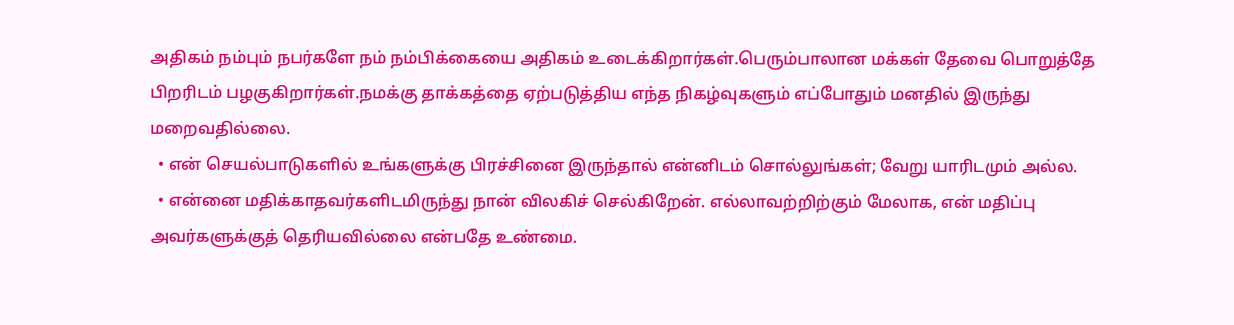அதிகம் நம்பும் நபர்களே நம் நம்பிக்கையை அதிகம் உடைக்கிறார்கள்.பெரும்பாலான மக்கள் தேவை பொறுத்தே பிறரிடம் பழகுகிறார்கள்.நமக்கு தாக்கத்தை ஏற்படுத்திய எந்த நிகழ்வுகளும் எப்போதும் மனதில் இருந்து மறைவதில்லை.
  • என் செயல்பாடுகளில் உங்களுக்கு பிரச்சினை இருந்தால் என்னிடம் சொல்லுங்கள்; வேறு யாரிடமும் அல்ல.
  • என்னை மதிக்காதவர்களிடமிருந்து நான் விலகிச் செல்கிறேன். எல்லாவற்றிற்கும் மேலாக, என் மதிப்பு அவர்களுக்குத் தெரியவில்லை என்பதே உண்மை.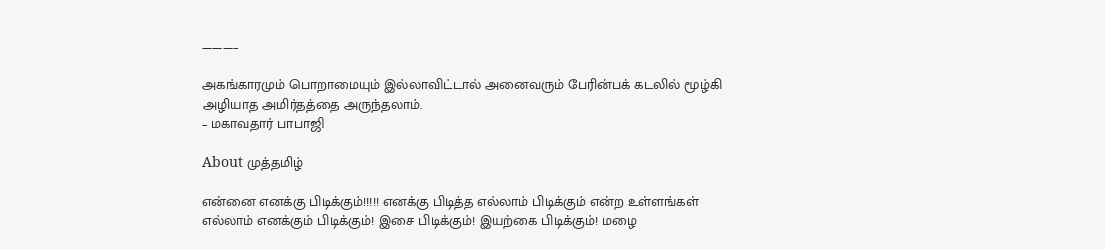———–

அகங்காரமும் பொறாமையும் இல்லாவிட்டால் அனைவரும் பேரின்பக் கடலில் மூழ்கி அழியாத அமிர்தத்தை அருந்தலாம்.
– மகாவதார் பாபாஜி

About முத்தமிழ்

என்னை எனக்கு பிடிக்கும்!!!!! எனக்கு பிடித்த எல்லாம் பிடிக்கும் என்ற உள்ளங்கள் எல்லாம் எனக்கும் பிடிக்கும்! இசை பிடிக்கும்! இயற்கை பிடிக்கும்! மழை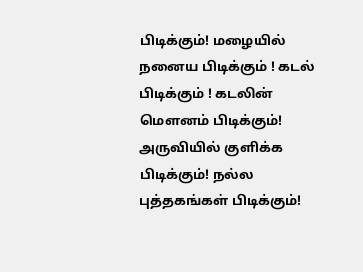பிடிக்கும்! மழையில் நனைய பிடிக்கும் ! கடல் பிடிக்கும் ! கடலின் மௌனம் பிடிக்கும்! அருவியில் குளிக்க பிடிக்கும்! நல்ல புத்தகங்கள் பிடிக்கும்!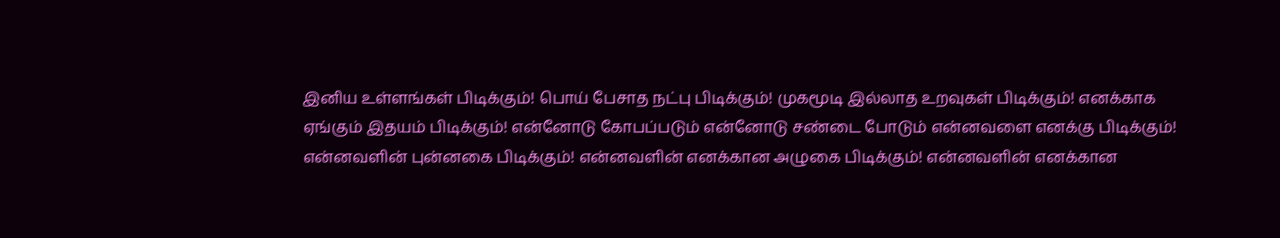இனிய உள்ளங்கள் பிடிக்கும்! பொய் பேசாத நட்பு பிடிக்கும்! முகமூடி இல்லாத உறவுகள் பிடிக்கும்! எனக்காக ஏங்கும் இதயம் பிடிக்கும்! என்னோடு கோபப்படும் என்னோடு சண்டை போடும் என்னவளை எனக்கு பிடிக்கும்! என்னவளின் புன்னகை பிடிக்கும்! என்னவளின் எனக்கான அழுகை பிடிக்கும்! என்னவளின் எனக்கான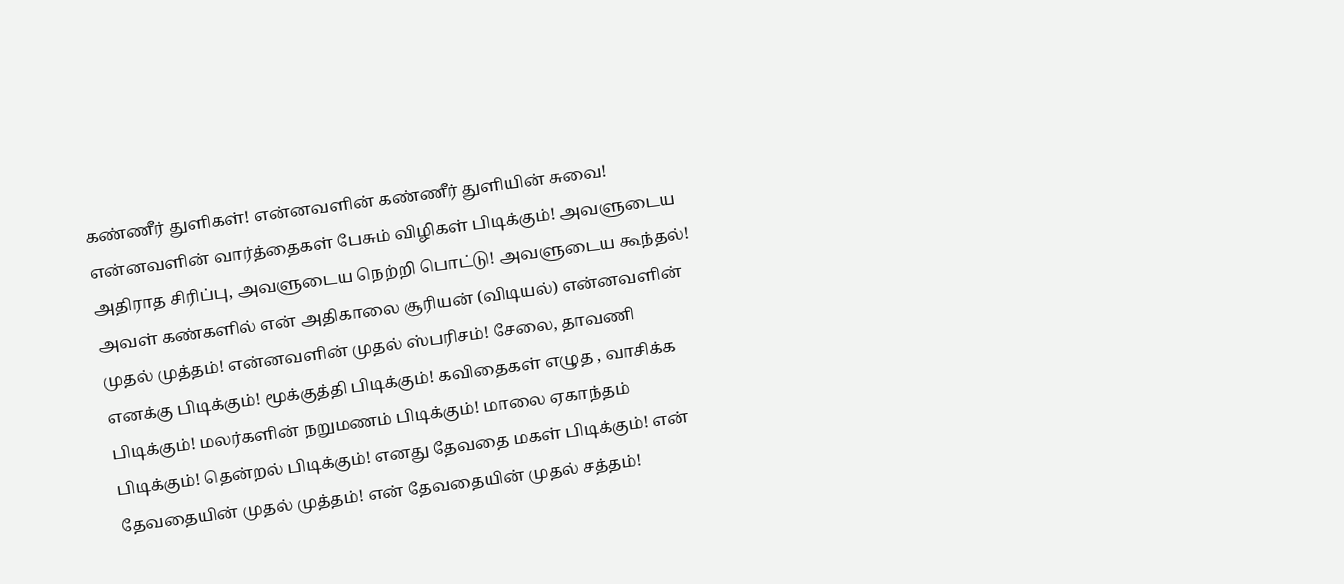கண்ணீர் துளிகள்! என்னவளின் கண்ணீர் துளியின் சுவை! என்னவளின் வார்த்தைகள் பேசும் விழிகள் பிடிக்கும்! அவளுடைய அதிராத சிரிப்பு, அவளுடைய நெற்றி பொட்டு! அவளுடைய கூந்தல்! அவள் கண்களில் என் அதிகாலை சூரியன் (விடியல்) என்னவளின் முதல் முத்தம்! என்னவளின் முதல் ஸ்பரிசம்! சேலை, தாவணி எனக்கு பிடிக்கும்! மூக்குத்தி பிடிக்கும்! கவிதைகள் எழுத , வாசிக்க பிடிக்கும்! மலர்களின் நறுமணம் பிடிக்கும்! மாலை ஏகாந்தம் பிடிக்கும்! தென்றல் பிடிக்கும்! எனது தேவதை மகள் பிடிக்கும்! என் தேவதையின் முதல் முத்தம்! என் தேவதையின் முதல் சத்தம்!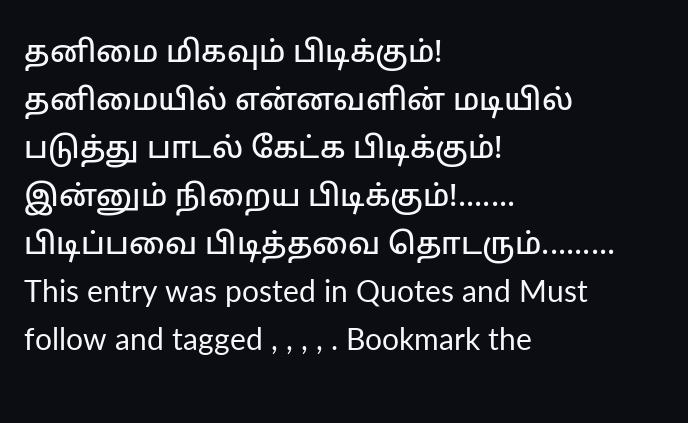தனிமை மிகவும் பிடிக்கும்! தனிமையில் என்னவளின் மடியில் படுத்து பாடல் கேட்க பிடிக்கும்! இன்னும் நிறைய பிடிக்கும்!....... பிடிப்பவை பிடித்தவை தொடரும்.........
This entry was posted in Quotes and Must follow and tagged , , , , . Bookmark the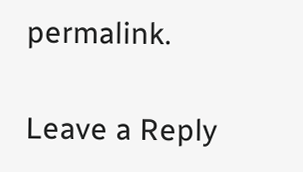permalink.

Leave a Reply